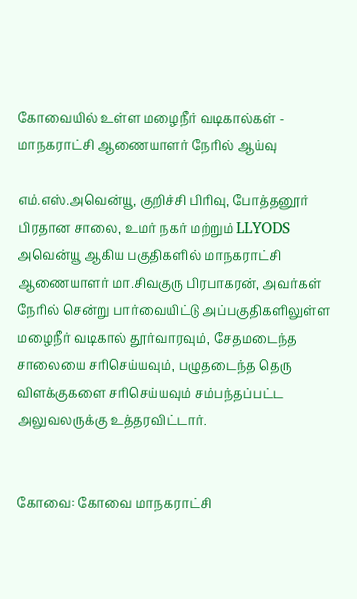கோவையில் உள்ள மழைநீர் வடிகால்கள் - மாநகராட்சி ஆணையாளர் நேரில் ஆய்வு

எம்.எஸ்.அவென்யூ, குறிச்சி பிரிவு, போத்தனூர் பிரதான சாலை, உமர் நகர் மற்றும் LLYODS அவென்யூ ஆகிய பகுதிகளில் மாநகராட்சி ஆணையாளர் மா.சிவகுரு பிரபாகரன், அவர்கள் நேரில் சென்று பார்வையிட்டு அப்பகுதிகளிலுள்ள மழைநீர் வடிகால் தூர்வாரவும், சேதமடைந்த சாலையை சரிசெய்யவும், பழுதடைந்த தெரு விளக்குகளை சரிசெய்யவும் சம்பந்தப்பட்ட அலுவலருக்கு உத்தரவிட்டார்.


கோவை: கோவை மாநகராட்சி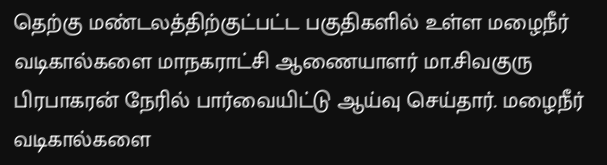தெற்கு மண்டலத்திற்குட்பட்ட பகுதிகளில் உள்ள மழைநீர் வடிகால்களை மாநகராட்சி ஆணையாளர் மா.சிவகுரு பிரபாகரன் நேரில் பார்வையிட்டு ஆய்வு செய்தார். மழைநீர் வடிகால்களை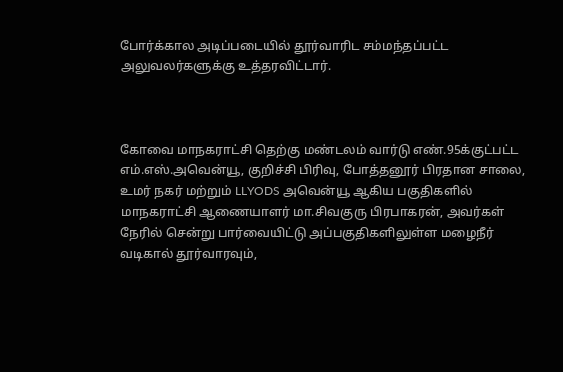போர்க்கால அடிப்படையில் தூர்வாரிட சம்மந்தப்பட்ட அலுவலர்களுக்கு உத்தரவிட்டார்.



கோவை மாநகராட்சி தெற்கு மண்டலம் வார்டு எண்.95க்குட்பட்ட எம்.எஸ்.அவென்யூ, குறிச்சி பிரிவு, போத்தனூர் பிரதான சாலை, உமர் நகர் மற்றும் LLYODS அவென்யூ ஆகிய பகுதிகளில் மாநகராட்சி ஆணையாளர் மா.சிவகுரு பிரபாகரன், அவர்கள் நேரில் சென்று பார்வையிட்டு அப்பகுதிகளிலுள்ள மழைநீர் வடிகால் தூர்வாரவும்,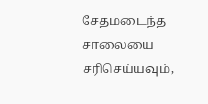சேதமடைந்த சாலையை சரிசெய்யவும்,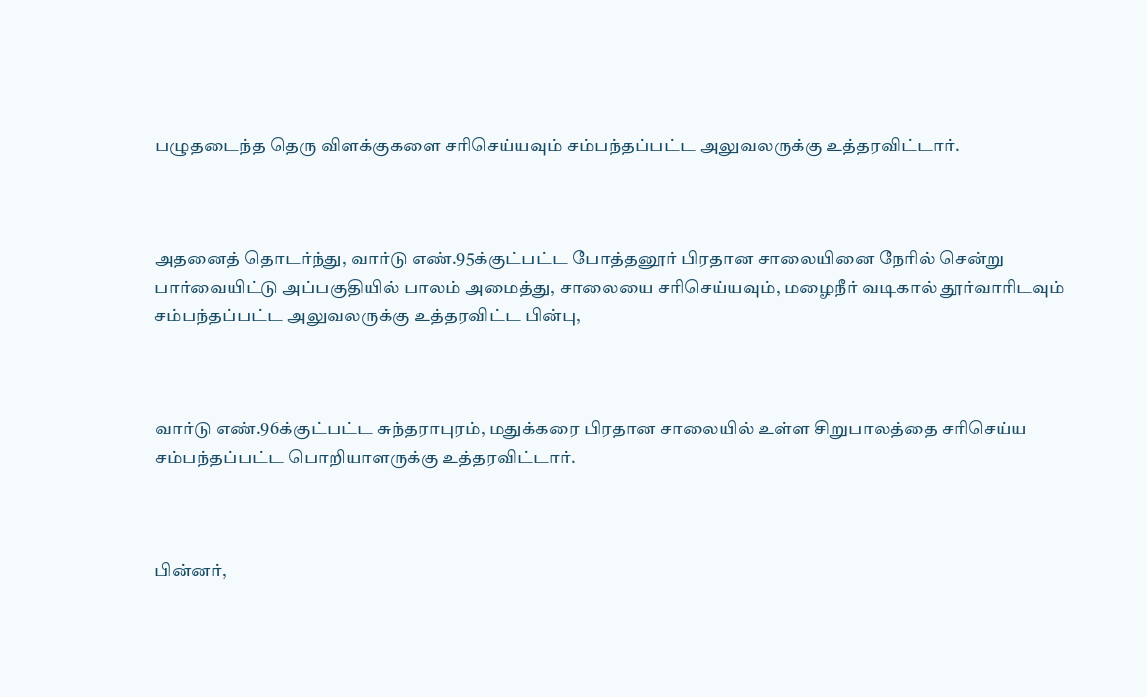பழுதடைந்த தெரு விளக்குகளை சரிசெய்யவும் சம்பந்தப்பட்ட அலுவலருக்கு உத்தரவிட்டார்.



அதனைத் தொடர்ந்து, வார்டு எண்.95க்குட்பட்ட போத்தனூர் பிரதான சாலையினை நேரில் சென்று பார்வையிட்டு அப்பகுதியில் பாலம் அமைத்து, சாலையை சரிசெய்யவும், மழைநீர் வடிகால் தூர்வாரிடவும் சம்பந்தப்பட்ட அலுவலருக்கு உத்தரவிட்ட பின்பு,



வார்டு எண்.96க்குட்பட்ட சுந்தராபுரம், மதுக்கரை பிரதான சாலையில் உள்ள சிறுபாலத்தை சரிசெய்ய சம்பந்தப்பட்ட பொறியாளருக்கு உத்தரவிட்டார்.



பின்னர்,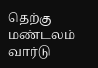தெற்கு மண்டலம் வார்டு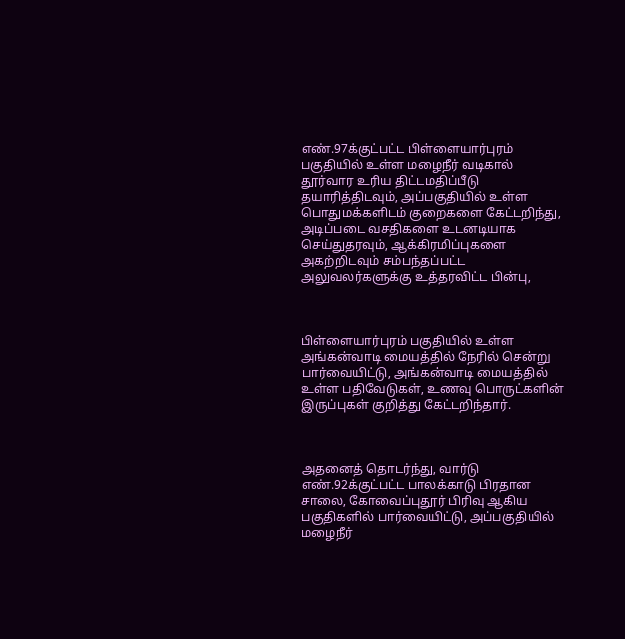எண்.97க்குட்பட்ட பிள்ளையார்புரம் பகுதியில் உள்ள மழைநீர் வடிகால் தூர்வார உரிய திட்டமதிப்பீடு தயாரித்திடவும், அப்பகுதியில் உள்ள பொதுமக்களிடம் குறைகளை கேட்டறிந்து, அடிப்படை வசதிகளை உடனடியாக செய்துதரவும், ஆக்கிரமிப்புகளை அகற்றிடவும் சம்பந்தப்பட்ட அலுவலர்களுக்கு உத்தரவிட்ட பின்பு,



பிள்ளையார்புரம் பகுதியில் உள்ள அங்கன்வாடி மையத்தில் நேரில் சென்று பார்வையிட்டு, அங்கன்வாடி மையத்தில் உள்ள பதிவேடுகள், உணவு பொருட்களின் இருப்புகள் குறித்து கேட்டறிந்தார்.



அதனைத் தொடர்ந்து, வார்டு எண்.92க்குட்பட்ட பாலக்காடு பிரதான சாலை, கோவைப்புதூர் பிரிவு ஆகிய பகுதிகளில் பார்வையிட்டு, அப்பகுதியில் மழைநீர்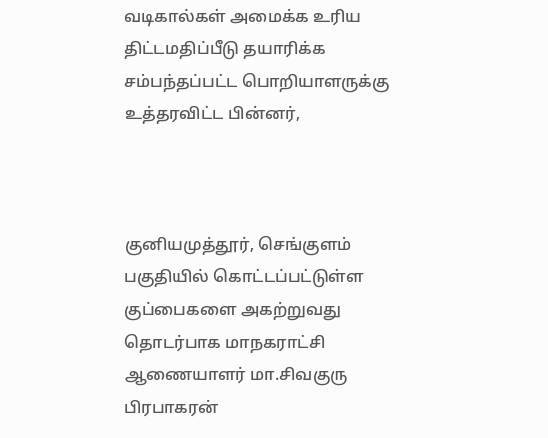வடிகால்கள் அமைக்க உரிய திட்டமதிப்பீடு தயாரிக்க சம்பந்தப்பட்ட பொறியாளருக்கு உத்தரவிட்ட பின்னர்,



குனியமுத்தூர், செங்குளம் பகுதியில் கொட்டப்பட்டுள்ள குப்பைகளை அகற்றுவது தொடர்பாக மாநகராட்சி ஆணையாளர் மா.சிவகுரு பிரபாகரன்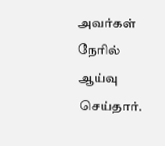அவர்கள் நேரில் ஆய்வு செய்தார்.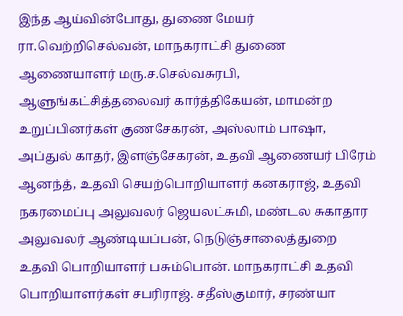இந்த ஆய்வின்போது, துணை மேயர் ரா.வெற்றிசெல்வன், மாநகராட்சி துணை ஆணையாளர் மரு.ச.செல்வசுரபி, ஆளுங்கட்சித்தலைவர் கார்த்திகேயன், மாமன்ற உறுப்பினர்கள் குணசேகரன், அஸ்லாம் பாஷா, அப்துல் காதர், இளஞ்சேகரன், உதவி ஆணையர் பிரேம் ஆனந்த், உதவி செயற்பொறியாளர் கனகராஜ், உதவி நகரமைப்பு அலுவலர் ஜெயலட்சுமி, மண்டல சுகாதார அலுவலர் ஆண்டியப்பன், நெடுஞ்சாலைத்துறை உதவி பொறியாளர் பசும்பொன். மாநகராட்சி உதவி பொறியாளர்கள் சபரிராஜ். சதீஸ்குமார், சரண்யா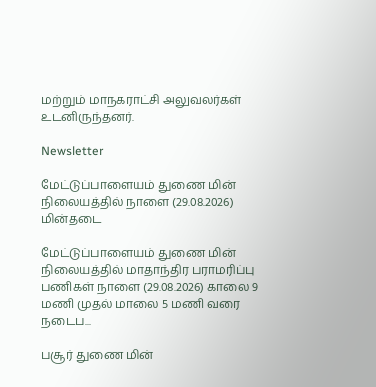மற்றும் மாநகராட்சி அலுவலர்கள் உடனிருந்தனர்.

Newsletter

மேட்டுப்பாளையம் துணை மின் நிலையத்தில் நாளை (29.08.2026) மின்தடை

மேட்டுப்பாளையம் துணை மின் நிலையத்தில் மாதாந்திர பராமரிப்பு பணிகள் நாளை (29.08.2026) காலை 9 மணி முதல் மாலை 5 மணி வரை நடைப...

பசூர் துணை மின்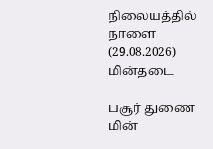நிலையத்தில் நாளை (29.08.2026) மின்தடை

பசூர் துணை மின்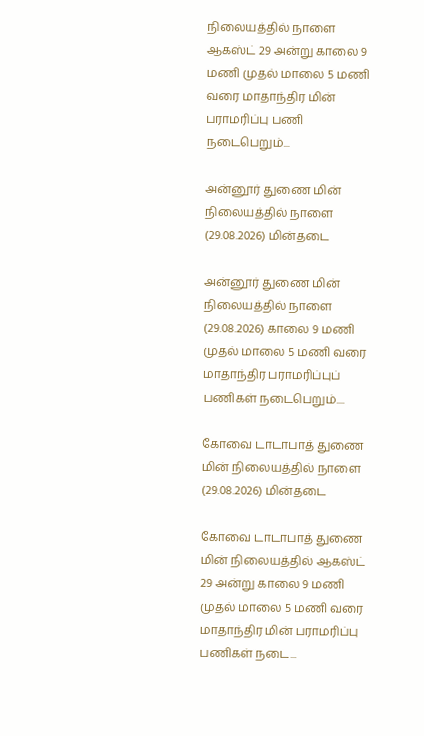நிலையத்தில் நாளை ஆகஸ்ட் 29 அன்று காலை 9 மணி முதல் மாலை 5 மணி வரை மாதாந்திர மின் பராமரிப்பு பணி நடைபெறும்...

அன்னூர் துணை மின் நிலையத்தில் நாளை (29.08.2026) மின்தடை

அன்னூர் துணை மின் நிலையத்தில் நாளை (29.08.2026) காலை 9 மணி முதல் மாலை 5 மணி வரை மாதாந்திர பராமரிப்புப் பணிகள் நடைபெறும்....

கோவை டாடாபாத் துணை மின் நிலையத்தில் நாளை (29.08.2026) மின்தடை

கோவை டாடாபாத் துணை மின் நிலையத்தில் ஆகஸ்ட் 29 அன்று காலை 9 மணி முதல் மாலை 5 மணி வரை மாதாந்திர மின் பராமரிப்பு பணிகள் நடை...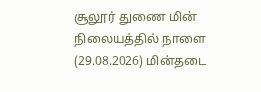சூலூர் துணை மின் நிலையத்தில் நாளை (29.08.2026) மின்தடை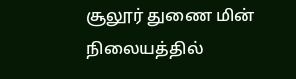சூலூர் துணை மின் நிலையத்தில்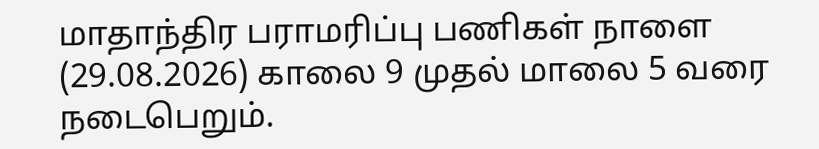மாதாந்திர பராமரிப்பு பணிகள் நாளை (29.08.2026) காலை 9 முதல் மாலை 5 வரை நடைபெறும்.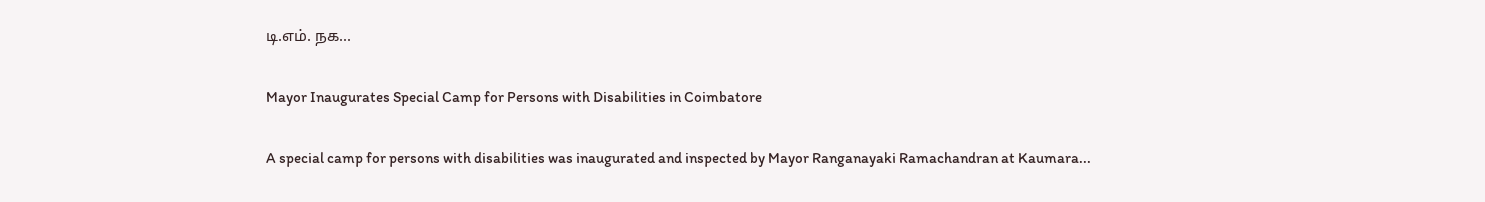டி.எம். நக...

Mayor Inaugurates Special Camp for Persons with Disabilities in Coimbatore

A special camp for persons with disabilities was inaugurated and inspected by Mayor Ranganayaki Ramachandran at Kaumara...